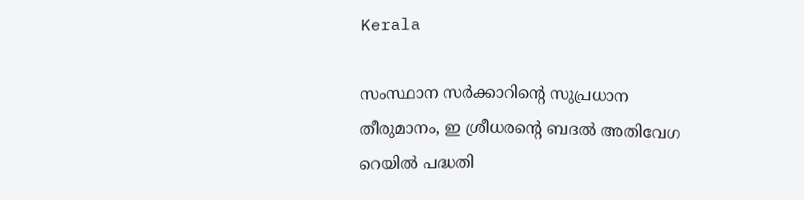Kerala

സംസ്ഥാന സർക്കാറിന്റെ സുപ്രധാന തീരുമാനം, ഇ ശ്രീധരന്റെ ബദൽ അതിവേഗ റെയിൽ പദ്ധതി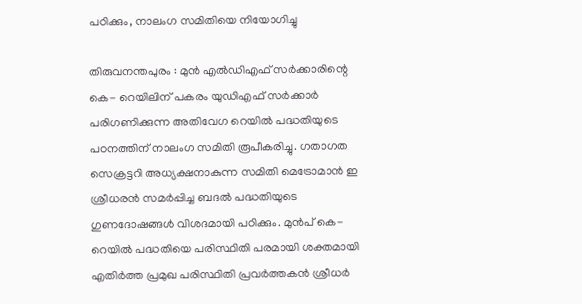പഠിക്കും, നാലംഗ സമിതിയെ നിയോഗിച്ചു

തിരുവനന്തപുരം : മുൻ എൽഡിഎഫ് സർക്കാരിന്റെ കെ- റെയിലിന് പകരം യുഡിഎഫ് സർക്കാർ പരിഗണിക്കുന്ന അതിവേഗ റെയിൽ പദ്ധതിയുടെ പഠനത്തിന് നാലംഗ സമിതി രൂപീകരിച്ചു. ഗതാഗത സെക്രട്ടറി അധ്യക്ഷനാകുന്ന സമിതി മെട്രോമാൻ ഇ ശ്രീധരൻ സമർപ്പിച്ച ബദൽ പദ്ധതിയുടെ ഗുണദോഷങ്ങൾ വിശദമായി പഠിക്കും. മുൻപ് കെ-റെയിൽ പദ്ധതിയെ പരിസ്ഥിതി പരമായി ശക്തമായി എതിർത്ത പ്രമുഖ പരിസ്ഥിതി പ്രവർത്തകൻ ശ്രീധർ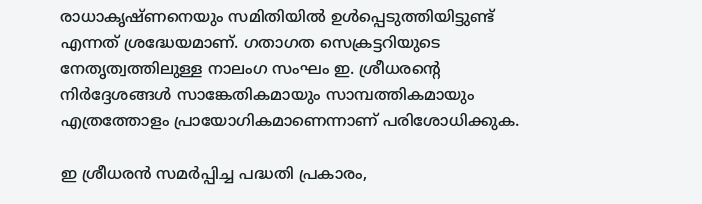രാധാകൃഷ്ണനെയും സമിതിയിൽ ഉൾപ്പെടുത്തിയിട്ടുണ്ട് എന്നത് ശ്രദ്ധേയമാണ്. ഗതാഗത സെക്രട്ടറിയുടെ നേതൃത്വത്തിലുള്ള നാലംഗ സംഘം ഇ. ശ്രീധരന്റെ നിർദ്ദേശങ്ങൾ സാങ്കേതികമായും സാമ്പത്തികമായും എത്രത്തോളം പ്രായോഗികമാണെന്നാണ് പരിശോധിക്കുക.

ഇ ശ്രീധരൻ സമർപ്പിച്ച പദ്ധതി പ്രകാരം,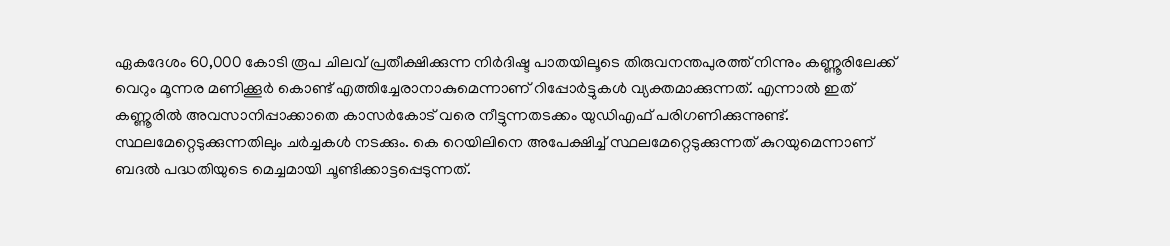ഏകദേശം 60,000 കോടി രൂപ ചിലവ് പ്രതീക്ഷിക്കുന്ന നിർദിഷ്ട പാതയിലൂടെ തിരുവനന്തപുരത്ത് നിന്നും കണ്ണൂരിലേക്ക് വെറും മൂന്നര മണിക്കൂർ കൊണ്ട് എത്തിച്ചേരാനാകുമെന്നാണ് റിപ്പോർട്ടുകൾ വ്യക്തമാക്കുന്നത്. എന്നാൽ ഇത് കണ്ണൂരിൽ അവസാനിപ്പാക്കാതെ കാസർകോട് വരെ നീട്ടുന്നതടക്കം യുഡിഎഫ് പരിഗണിക്കുന്നുണ്ട്. സ്ഥലമേറ്റെടുക്കുന്നതിലും ചർച്ചകൾ നടക്കും. കെ റെയിലിനെ അപേക്ഷിച്ച് സ്ഥലമേറ്റെടുക്കുന്നത് കുറയുമെന്നാണ് ബദൽ പദ്ധതിയുടെ മെച്ചമായി ചൂണ്ടിക്കാട്ടപ്പെടുന്നത്.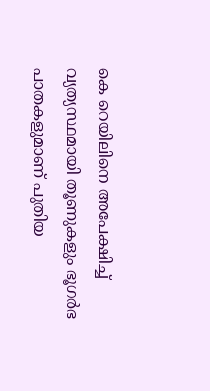കെ റെയിലിനെ അപേക്ഷിച്ച് വ്യത്യസ്ഥമായി തൂണുകളും ഭൂഗർഭ പാതകളുമാണ് പുതിയ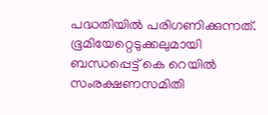പദ്ധതിയിൽ പരിഗണിക്കുന്നത്. ഭൂമിയേറ്റെടുക്കലുമായി ബന്ധപ്പെട്ട് കെ റെയിൽ സംരക്ഷണസമിതി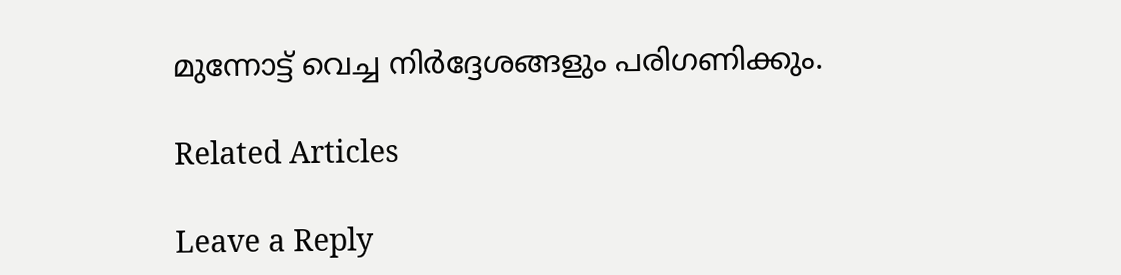മുന്നോട്ട് വെച്ച നിർദ്ദേശങ്ങളും പരിഗണിക്കും.

Related Articles

Leave a Reply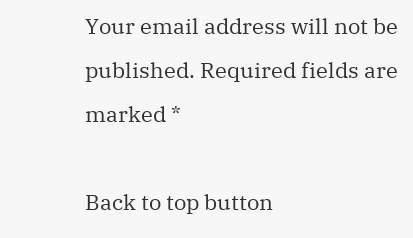Your email address will not be published. Required fields are marked *

Back to top button